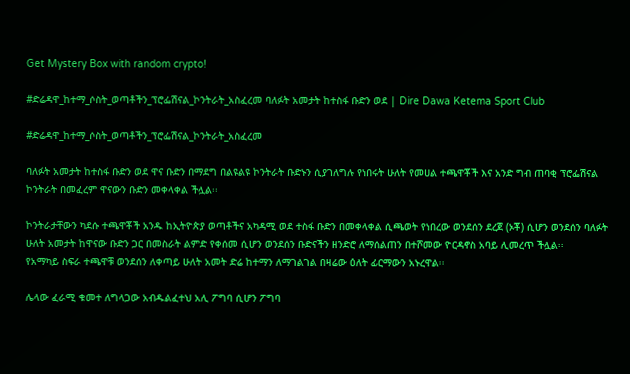Get Mystery Box with random crypto!

#ድሬዳዋ_ከተማ_ሶስት_ወጣቶችን_ፕሮፌሽናል_ኮንትራት_አስፈረመ ባለፉት አመታት ከተስፋ ቡድን ወደ | Dire Dawa Ketema Sport Club

#ድሬዳዋ_ከተማ_ሶስት_ወጣቶችን_ፕሮፌሽናል_ኮንትራት_አስፈረመ

ባለፉት አመታት ከተስፋ ቡድን ወደ ዋና ቡድን በማደግ በልዩልዩ ኮንትራት ቡድኑን ሲያገለግሉ የነበሩት ሁለት የመሀል ተጫዋቾች እና አንድ ግብ ጠባቂ ፕሮፌሽናል ኮንትራት በመፈረም ዋናውን ቡድን መቀላቀል ችሏል፡፡

ኮንትራታቸውን ካደሱ ተጫዋቾች አንዱ ከኢትዮጵያ ወጣቶችና አካዳሚ ወደ ተስፋ ቡድን በመቀላቀል ሲጫወት የነበረው ወንደሰን ደረጀ (ኦቾ) ሲሆን ወንደሰን ባለፉት ሁለት አመታት ከዋናው ቡድን ጋር በመስራት ልምድ የቀሰመ ሲሆን ወንደሰን ቡድናችን ዘንድሮ ለማሰልጠን በተሾመው ዮርዳኖስ አባይ ሊመረጥ ችሏል፡፡
የአማካይ ስፍራ ተጫዋቹ ወንደሰን ለቀጣይ ሁለት አመት ድሬ ከተማን ለማገልገል በዛሬው ዕለት ፊርማውን አኑረዋል፡፡

ሌላው ፈራሚ ቁመተ ለግላጋው አብዱልፈተህ አሊ ፖግባ ሲሆን ፖግባ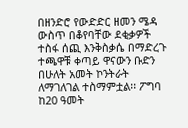በዘንድሮ የውድድር ዘመን ሜዳ ውስጥ በቆየባቸው ደቂቃዎች ተስፋ ሰጪ እንቅስቃሴ በማድረጉ ተጫዋቹ ቀጣይ ዋናውን ቡድን በሁለት አመት ኮንትራት ለማገለገል ተስማምቷል፡፡ ፖግባ ከ20 ዓመት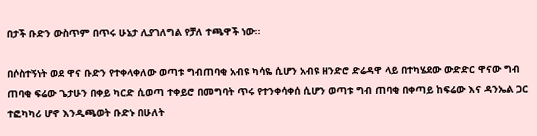በታች ቡድን ውስጥም በጥሩ ሁኔታ ሊያገለግል የቻለ ተጫዋች ነው፡፡

በሶስተኝነት ወደ ዋና ቡድን የተቀላቀለው ወጣቱ ግብጠባቂ አብዩ ካሳዬ ሲሆን አብዩ ዘንድሮ ድሬዳዋ ላይ በተካሄደው ውድድር ዋናው ግብ ጠባቂ ፍሬው ጌታሁን በቀይ ካርድ ሲወጣ ተቀይሮ በመግባት ጥሩ የተንቀሳቀሰ ሲሆን ወጣቱ ግብ ጠባቂ በቀጣይ ከፍሬው እና ዳንኤል ጋር ተፎካካሪ ሆኖ እንዲጫወት ቡድኑ በሁለት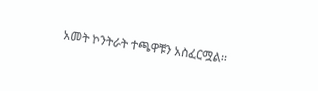አመት ኮንትራት ተጫዋቹን አስፈርሟል፡፡